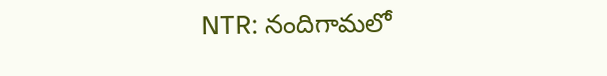NTR: నందిగామలో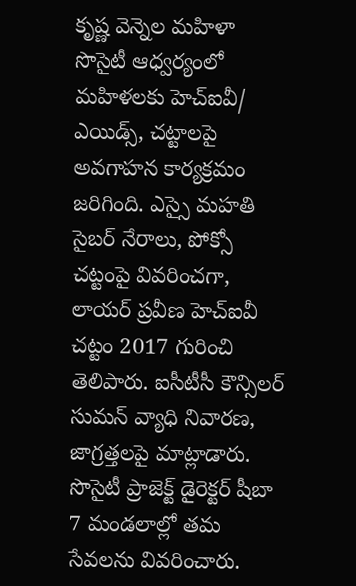కృష్ణ వెన్నెల మహిళా సొసైటీ ఆధ్వర్యంలో మహిళలకు హెచ్ఐవీ/ ఎయిడ్స్, చట్టాలపై అవగాహన కార్యక్రమం జరిగింది. ఎస్సై మహతి సైబర్ నేరాలు, పోక్సో చట్టంపై వివరించగా, లాయర్ ప్రవీణ హెచ్ఐవీ చట్టం 2017 గురించి తెలిపారు. ఐసీటీసీ కౌన్సిలర్ సుమన్ వ్యాధి నివారణ, జాగ్రత్తలపై మాట్లాడారు. సొసైటీ ప్రాజెక్ట్ డైరెక్టర్ షీబా 7 మండలాల్లో తమ సేవలను వివరించారు.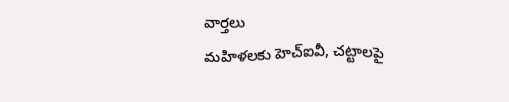వార్తలు
మహిళలకు హెచ్ఐవీ, చట్టాలపై